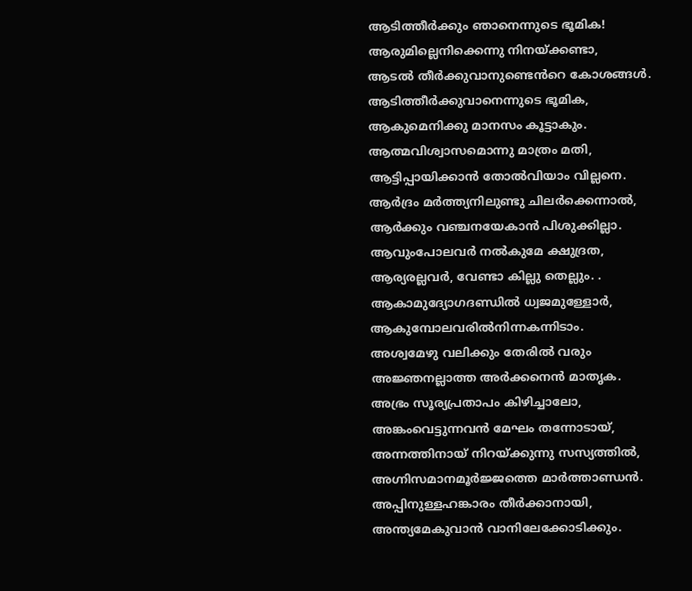ആടിത്തീർക്കും ഞാനെന്നുടെ ഭൂമിക!
ആരുമില്ലെനിക്കെന്നു നിനയ്ക്കണ്ടാ,
ആടൽ തീർക്കുവാനുണ്ടെൻറെ കോശങ്ങൾ.
ആടിത്തീർക്കുവാനെന്നുടെ ഭൂമിക,
ആകുമെനിക്കു മാനസം കൂട്ടാകും.
ആത്മവിശ്വാസമൊന്നു മാത്രം മതി,
ആട്ടിപ്പായിക്കാൻ തോൽവിയാം വില്ലനെ.
ആർദ്രം മർത്ത്യനിലുണ്ടു ചിലർക്കെന്നാൽ,
ആർക്കും വഞ്ചനയേകാൻ പിശുക്കില്ലാ.
ആവുംപോലവർ നൽകുമേ ക്ഷുദ്രത,
ആര്യരല്ലവർ, വേണ്ടാ കില്ലു തെല്ലും. .
ആകാമുദ്യോഗദണ്ഡിൽ ധ്വജമുള്ളോർ,
ആകുമ്പോലവരിൽനിന്നകന്നിടാം.
അശ്വമേഴു വലിക്കും തേരിൽ വരും
അജ്ഞനല്ലാത്ത അർക്കനെൻ മാതൃക.
അഭ്രം സൂര്യപ്രതാപം കിഴിച്ചാലോ,
അങ്കംവെട്ടുന്നവൻ മേഘം തന്നോടായ്,
അന്നത്തിനായ് നിറയ്ക്കുന്നു സസ്യത്തിൽ,
അഗ്നിസമാനമൂർജ്ജത്തെ മാർത്താണ്ഡൻ.
അപ്പിനുള്ളഹങ്കാരം തീർക്കാനായി,
അന്ത്യമേകുവാൻ വാനിലേക്കോടിക്കും.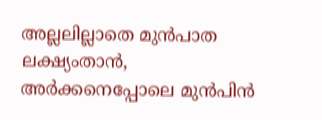അല്ലലില്ലാതെ മുൻപാത ലക്ഷ്യംതാൻ,
അർക്കനെപ്പോലെ മുൻപിൻ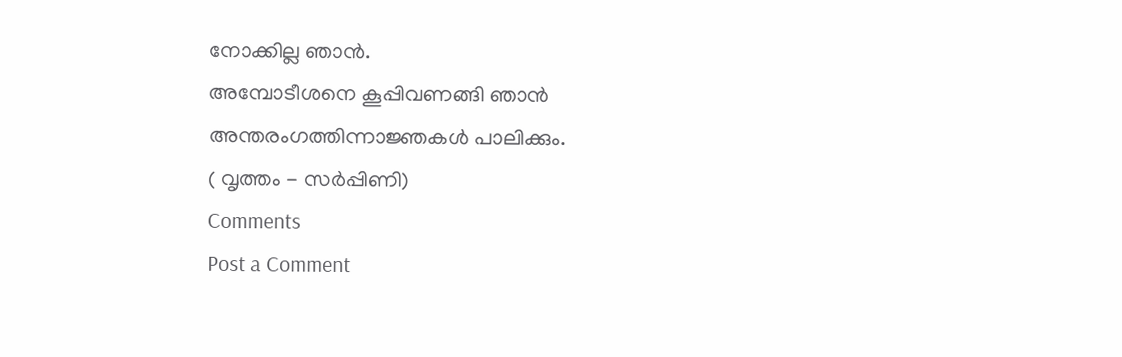നോക്കില്ല ഞാൻ.
അമ്പോടീശനെ കൂപ്പിവണങ്ങി ഞാൻ
അന്തരംഗത്തിന്നാജ്ഞകൾ പാലിക്കും.
( വൃത്തം - സർപ്പിണി)
Comments
Post a Comment